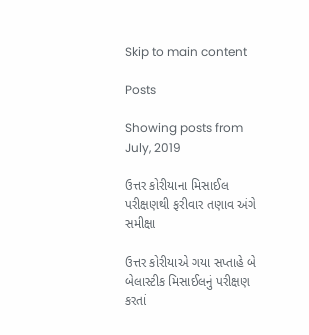Skip to main content

Posts

Showing posts from July, 2019

ઉત્તર કોરીયાના મિસાઈલ પરીક્ષણથી ફરીવાર તણાવ અંગે સમીક્ષા

ઉત્તર કોરીયાએ ગયા સપ્તાહે બે બેલાસ્ટીક મિસાઈલનું પરીક્ષણ કરતાં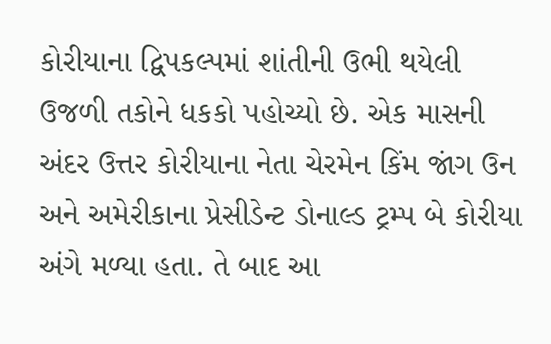કોરીયાના દ્વિપકલ્પમાં શાંતીની ઉભી થયેલી ઉજળી તકોને ધકકો પહોચ્યો છે. એક માસની અંદર ઉત્તર કોરીયાના નેતા ચેરમેન કિંમ જાંગ ઉન અને અમેરીકાના પ્રેસીડેન્ટ ડોનાલ્ડ ટ્રમ્પ બે કોરીયા અંગે મળ્યા હતા. તે બાદ આ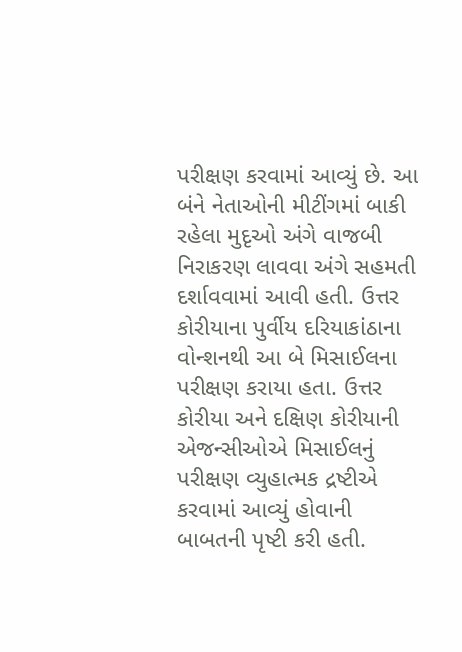પરીક્ષણ કરવામાં આવ્યું છે. આ બંને નેતાઓની મીટીંગમાં બાકી રહેલા મુદૃઓ અંગે વાજબી નિરાકરણ લાવવા અંગે સહમતી દર્શાવવામાં આવી હતી. ઉત્તર કોરીયાના પુર્વીય દરિયાકાંઠાના વોન્શનથી આ બે મિસાઈલના પરીક્ષણ કરાયા હતા. ઉત્તર કોરીયા અને દક્ષિણ કોરીયાની એજન્સીઓએ મિસાઈલનું પરીક્ષણ વ્યુહાત્મક દ્રષ્ટીએ કરવામાં આવ્યું હોવાની બાબતની પૃષ્ટી કરી હતી.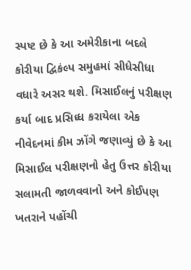સ્પષ્ટ છે કે આ અમેરીકાના બદલે કોરીયા દ્વિકંલ્પ સમુહમાં સીધેસીધા વધારે અસર થશે. મિસાઈલનું પરીક્ષણ કર્યા બાદ પ્રસિધ્ધ કરાયેલા એક નીવેદનમાં કીમ ઝોંગે જણાવ્યું છે કે આ મિસાઈલ પરીક્ષણનો હેતુ ઉત્તર કોરીયા સલામતી જાળવવાનો અને કોઈપણ ખતરાને પહોંચી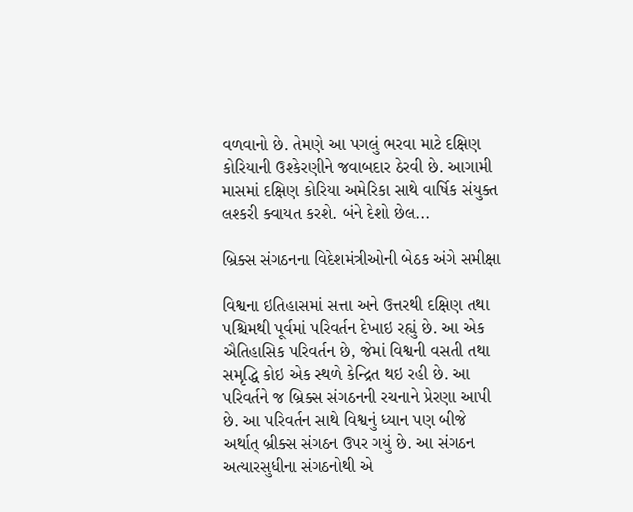વળવાનો છે. તેમણે આ પગલું ભરવા માટે દક્ષિણ કોરિયાની ઉશ્કેરણીને જવાબદાર ઠેરવી છે. આગામી માસમાં દક્ષિણ કોરિયા અમેરિકા સાથે વાર્ષિક સંયુક્ત લશ્કરી ક્વાયત કરશે. બંને દેશો છેલ...

બ્રિક્સ સંગઠનના વિદેશમંત્રીઓની બેઠક અંગે સમીક્ષા

વિશ્વના ઇતિહાસમાં સત્તા અને ઉત્તરથી દક્ષિણ તથા પશ્ચિમથી પૂર્વમાં પરિવર્તન દેખાઇ રહ્યું છે. આ એક ઐતિહાસિક પરિવર્તન છે, જેમાં વિશ્વની વસતી તથા સમૃદ્ધિ કોઇ એક સ્થળે કેન્દ્રિત થઇ રહી છે. આ પરિવર્તને જ બ્રિક્સ સંગઠનની રચનાને પ્રેરણા આપી છે. આ પરિવર્તન સાથે વિશ્વનું ધ્યાન પણ બીજે અર્થાત્‌ બ્રીક્સ સંગઠન ઉપર ગયું છે. આ સંગઠન અત્યારસુધીના સંગઠનોથી એ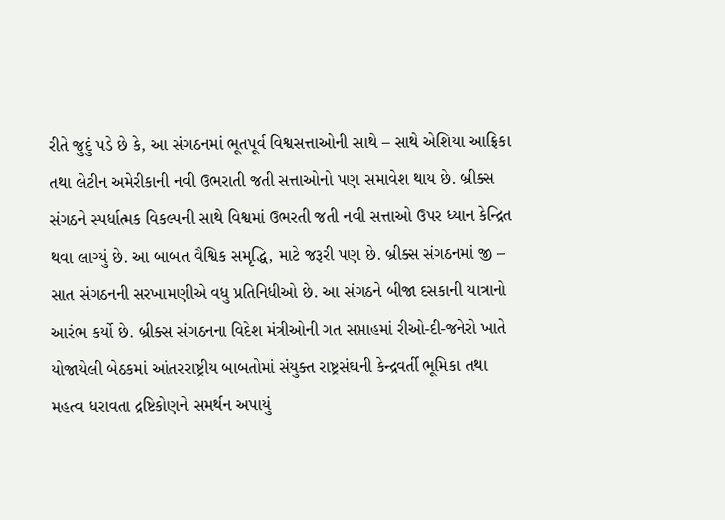રીતે જુદું પડે છે કે, આ સંગઠનમાં ભૂતપૂર્વ વિશ્વસત્તાઓની સાથે – સાથે એશિયા આફ્રિકા તથા લેટીન અમેરીકાની નવી ઉભરાતી જતી સત્તાઓનો પણ સમાવેશ થાય છે. બ્રીક્સ સંગઠને સ્પર્ધાત્મક વિકલ્પની સાથે વિશ્વમાં ઉભરતી જતી નવી સત્તાઓ ઉપર ધ્યાન કેન્દ્રિત થવા લાગ્યું છે. આ બાબત વૈશ્વિક સમૃદ્ધિ, માટે જરૂરી પણ છે. બ્રીક્સ સંગઠનમાં જી – સાત સંગઠનની સરખામણીએ વધુ પ્રતિનિધીઓ છે. આ સંગઠને બીજા દસકાની યાત્રાનો આરંભ કર્યો છે. બ્રીક્સ સંગઠનના વિદેશ મંત્રીઓની ગત સપ્તાહમાં રીઓ-દી-જનેરો ખાતે યોજાયેલી બેઠકમાં આંતરરાષ્ટ્રીય બાબતોમાં સંયુક્ત રાષ્ટ્રસંઘની કેન્દ્રવર્તી ભૂમિકા તથા મહત્વ ધરાવતા દ્રષ્ટિકોણને સમર્થન અપાયું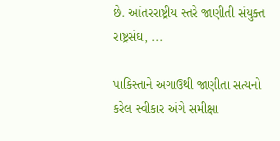છે. આંતરરાષ્ટ્રીય સ્તરે જાણીતી સંયુક્ત રાષ્ટ્રસંઘ, ...

પાકિસ્તાને અગાઉથી જાણીતા સત્યનો કરેલ સ્વીકાર અંગે સમીક્ષા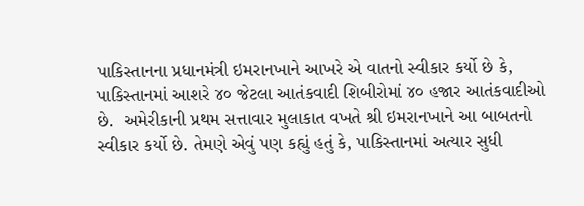પાકિસ્તાનના પ્રધાનમંત્રી ઇમરાનખાને આખરે એ વાતનો સ્વીકાર કર્યો છે કે, પાકિસ્તાનમાં આશરે ૪૦ જેટલા આતંકવાદી શિબીરોમાં ૪૦ હજાર આતંકવાદીઓ છે.  અમેરીકાની પ્રથમ સત્તાવાર મુલાકાત વખતે શ્રી ઇમરાનખાને આ બાબતનો સ્વીકાર કર્યો છે. તેમણે એવું પણ કહ્યું હતું કે, પાકિસ્તાનમાં અત્યાર સુધી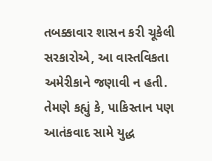તબક્કાવાર શાસન કરી ચૂકેલી સરકારોએ, આ વાસ્તવિકતા અમેરીકાને જણાવી ન હતી. તેમણે કહ્યું કે, પાકિસ્તાન પણ આતંકવાદ સામે યુદ્ધ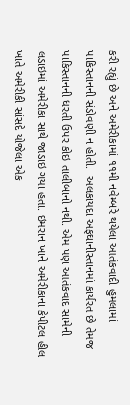કરી રહ્યું છે અને અમેરીકામાં ૧૧મી નવેમ્બરે થયેલા આતંકવાદી હુમલામાં પાકિસ્તાનની સંડોવણી ન હોતી.  અલકાયદા અફઘાનીસ્તાનમાં કાર્યરત છે તેમજ પાકિસ્તાનની ધરતી ઉપર કોઇ તાલીબાનો નથી. એમ પણ આતંકવાદ સામેની લડાઇમાં અમેરીકા સાથે જાડાઇ ગયા હતા. ઇમરાન ખાને અમેરીકાના કેપીટલ હીલ ખાતે અમેરીકી સાંસદે યોજેલા એક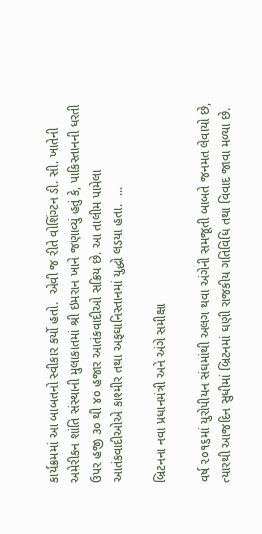કાર્યક્રમમાં આ બાબતનો સ્વીકાર કર્યો હતો.  એવી જ રીતે વોશિંગ્ટન ડી. સી. ખાતેની અમેરીકન શાંતિ સંસ્થાની મુલાકાતમાં શ્રી ઇમરાન ખાને જણાવ્યું હતું કે, પાકિસ્તાનની ધરતી ઉપર હજી ૩૦ થી ૪૦ હજાર આતંકવાદીઓ સક્રિય છે. આ તાલીમ પામેલા આતંકવાદીઓએ કાશ્મીર તથા અફઘાનિસ્તાનમાં યુદ્ધો લડયા હતા.  ...

બ્રિટનના નવા પ્રધાનમંત્રી અને અંગે સમીક્ષા

વર્ષ ૨૦૧૬માં યુરોપીયન સંઘમાંથી અલગ થવા અંગેની સમજૂતી બાબતે જનમત લેવાયો છે, ત્યારથી આજદિન સુધીમાં બ્રિટનમાં ઘણી રાજકીય ગતિવિધિ તથા વિવાદ જાવા મળ્યા છે.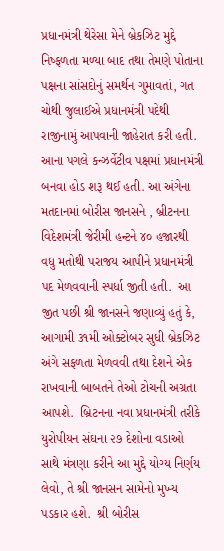પ્રધાનમંત્રી થેરેસા મેને બ્રેકઝિટ મુદ્દે નિષ્ફળતા મળ્યા બાદ તથા તેમણે પોતાના પક્ષના સાંસદોનું સમર્થન ગુમાવતાં, ગત ચોથી જુલાઈએ પ્રધાનમંત્રી પદેથી રાજીનામું આપવાની જાહેરાત કરી હતી.  આના પગલે કન્ઝર્વેટીવ પક્ષમાં પ્રધાનમંત્રી બનવા હોડ શરૂ થઈ હતી. આ અંગેના મતદાનમાં બોરીસ જાનસને , બ્રીટનના વિદેશમંત્રી જેરીમી હન્ટને ૪૦ હજારથી વધુ મતોથી પરાજય આપીને પ્રધાનમંત્રી પદ મેળવવાની સ્પર્ધા જીતી હતી.  આ જીત પછી શ્રી જાનસને જણાવ્યું હતું કે, આગામી ૩૧મી ઓક્ટોબર સુધી બ્રેકઝિટ અંગે સફળતા મેળવવી તથા દેશને એક રાખવાની બાબતને તેઓ ટોચની અગ્રતા આપશે.  બ્રિટનના નવા પ્રધાનમંત્રી તરીકે યુરોપીયન સંઘના ૨૭ દેશોના વડાઓ સાથે મંત્રણા કરીને આ મુદ્દે યોગ્ય નિર્ણય લેવો, તે શ્રી જાનસન સામેનો મુખ્ય પડકાર હશે.  શ્રી બોરીસ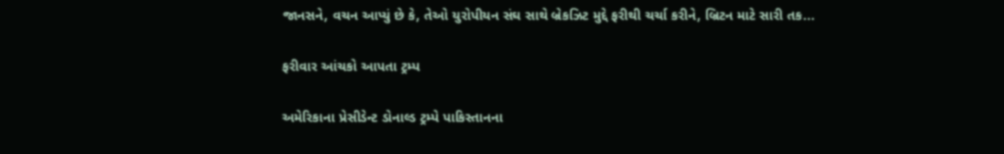જાનસને, વચન આપ્યું છે કે, તેઓ યુરોપીયન સંઘ સાથે બ્રેકઝિટ મુદ્દે ફરીથી ચર્ચા કરીને, બ્રિટન માટે સારી તક...

ફરીવાર આંચકો આપતા ટ્રમ્પ

અમેરિકાના પ્રેસીડેન્ટ ડોનાલ્ડ ટ્રમ્પે પાકિસ્તાનના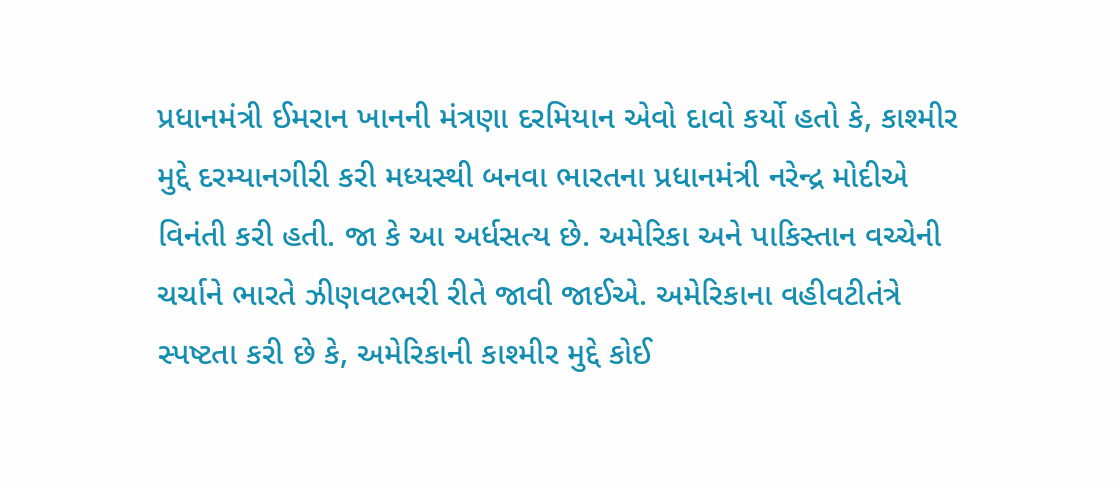પ્રધાનમંત્રી ઈમરાન ખાનની મંત્રણા દરમિયાન એવો દાવો કર્યો હતો કે, કાશ્મીર મુદ્દે દરમ્યાનગીરી કરી મધ્યસ્થી બનવા ભારતના પ્રધાનમંત્રી નરેન્દ્ર મોદીએ વિનંતી કરી હતી. જા કે આ અર્ધસત્ય છે. અમેરિકા અને પાકિસ્તાન વચ્ચેની ચર્ચાને ભારતે ઝીણવટભરી રીતે જાવી જાઈએ. અમેરિકાના વહીવટીતંત્રે સ્પષ્ટતા કરી છે કે, અમેરિકાની કાશ્મીર મુદ્દે કોઈ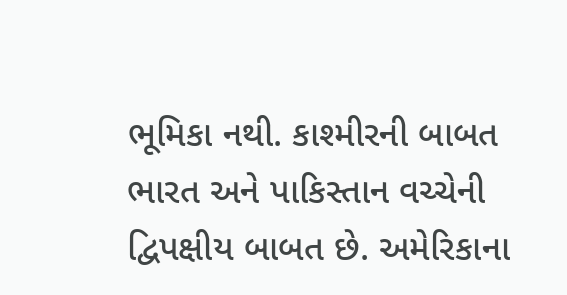ભૂમિકા નથી. કાશ્મીરની બાબત ભારત અને પાકિસ્તાન વચ્ચેની દ્વિપક્ષીય બાબત છે. અમેરિકાના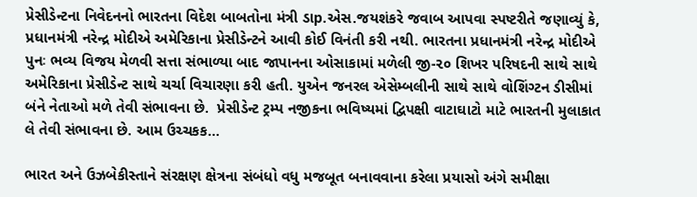પ્રેસીડેન્ટના નિવેદનનો ભારતના વિદેશ બાબતોના મંત્રી ડાp.એસ.જયશંકરે જવાબ આપવા સ્પષ્ટરીતે જણાવ્યું કે, પ્રધાનમંત્રી નરેન્દ્ર મોદીએ અમેરિકાના પ્રેસીડેન્ટને આવી કોઈ વિનંતી કરી નથી. ભારતના પ્રધાનમંત્રી નરેન્દ્ર મોદીએ પુનઃ ભવ્ય વિજય મેળવી સત્તા સંભાળ્યા બાદ જાપાનના ઓસાકામાં મળેલી જી-૨૦ શિખર પરિષદની સાથે સાથે અમેરિકાના પ્રેસીડેન્ટ સાથે ચર્ચા વિચારણા કરી હતી. યુએન જનરલ એસેમ્બલીની સાથે સાથે વોશિંગ્ટન ડીસીમાં બંને નેતાઓ મળે તેવી સંભાવના છે.  પ્રેસીડેન્ટ ટ્રમ્પ નજીકના ભવિષ્યમાં દ્વિપક્ષી વાટાઘાટો માટે ભારતની મુલાકાત લે તેવી સંભાવના છે. આમ ઉચ્ચકક...

ભારત અને ઉઝબેકીસ્તાને સંરક્ષણ ક્ષેત્રના સંબંધો વધુ મજબૂત બનાવવાના કરેલા પ્રયાસો અંગે સમીક્ષા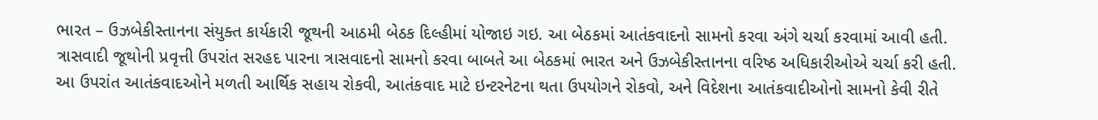ભારત – ઉઝબેકીસ્તાનના સંયુક્ત કાર્યકારી જૂથની આઠમી બેઠક દિલ્હીમાં યોજાઇ ગઇ. આ બેઠકમાં આતંકવાદનો સામનો કરવા અંગે ચર્ચા કરવામાં આવી હતી. ત્રાસવાદી જૂથોની પ્રવૃત્તી ઉપરાંત સરહદ પારના ત્રાસવાદનો સામનો કરવા બાબતે આ બેઠકમાં ભારત અને ઉઝબેકીસ્તાનના વરિષ્ઠ અધિકારીઓએ ચર્ચા કરી હતી. આ ઉપરાંત આતંકવાદઓને મળતી આર્થિક સહાય રોકવી, આતંકવાદ માટે ઇન્ટરનેટના થતા ઉપયોગને રોકવો, અને વિદેશના આતંકવાદીઓનો સામનો કેવી રીતે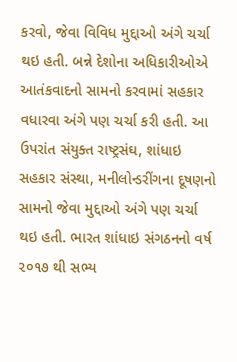કરવો, જેવા વિવિધ મુદ્દાઓ અંગે ચર્ચા થઇ હતી. બન્ને દેશોના અધિકારીઓએ આતંકવાદનો સામનો કરવામાં સહકાર વધારવા અંગે પણ ચર્ચા કરી હતી. આ ઉપરાંત સંયુક્ત રાષ્ટ્રસંઘ, શાંધાઇ સહકાર સંસ્થા, મનીલોન્ડરીંગના દૂષણનો સામનો જેવા મુદ્દાઓ અંગે પણ ચર્ચા થઇ હતી. ભારત શાંધાઇ સંગઠનનો વર્ષ ૨૦૧૭ થી સભ્ય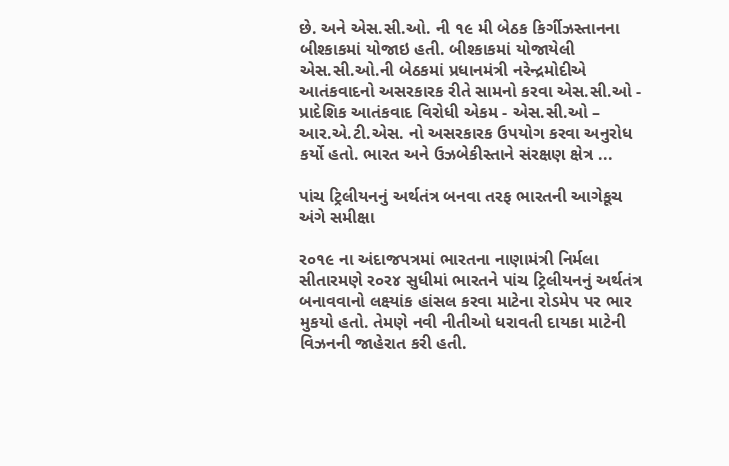છે. અને એસ.સી.ઓ. ની ૧૯ મી બેઠક કિર્ગીઝસ્તાનના બીશ્કાકમાં યોજાઇ હતી. બીશ્કાકમાં યોજાયેલી એસ.સી.ઓ.ની બેઠકમાં પ્રધાનમંત્રી નરેન્દ્રમોદીએ આતંકવાદનો અસરકારક રીતે સામનો કરવા એસ.સી.ઓ - પ્રાદેશિક આતંકવાદ વિરોધી એકમ - એસ.સી.ઓ – આર.એ.ટી.એસ. નો અસરકારક ઉપયોગ કરવા અનુરોધ કર્યો હતો. ભારત અને ઉઝબેકીસ્તાને સંરક્ષણ ક્ષેત્ર ...

પાંચ ટ્રિલીયનનું અર્થતંત્ર બનવા તરફ ભારતની આગેકૂચ અંગે સમીક્ષા

ર૦૧૯ ના અંદાજપત્રમાં ભારતના નાણામંત્રી નિર્મલા સીતારમણે ર૦ર૪ સુધીમાં ભારતને પાંચ ટ્રિલીયનનું અર્થતંત્ર બનાવવાનો લક્ષ્યાંક હાંસલ કરવા માટેના રોડમેપ પર ભાર મુકયો હતો. તેમણે નવી નીતીઓ ધરાવતી દાયકા માટેની વિઝનની જાહેરાત કરી હતી.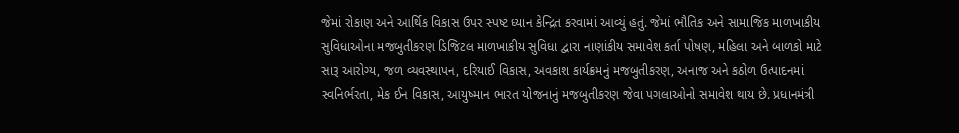જેમાં રોકાણ અને આર્થિક વિકાસ ઉપર સ્પષ્ટ ધ્યાન કેન્દ્રિત કરવામાં આવ્યું હતું. જેમાં ભૌતિક અને સામાજિક માળખાકીય સુવિધાઓના મજબુતીકરણ ડિજિટલ માળખાકીય સુવિધા દ્વારા નાણાંકીય સમાવેશ કર્તા પોષણ, મહિલા અને બાળકો માટે સારૂ આરોગ્ય, જળ વ્યવસ્થાપન, દરિયાઈ વિકાસ, અવકાશ કાર્યક્રમનું મજબુતીકરણ, અનાજ અને કઠોળ ઉત્પાદનમાં સ્વનિર્ભરતા, મેક ઈન વિકાસ, આયુષ્માન ભારત યોજનાનું મજબુતીકરણ જેવા પગલાઓનો સમાવેશ થાય છે. પ્રધાનમંત્રી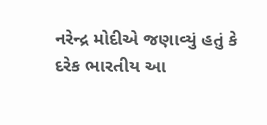નરેન્દ્ર મોદીએ જણાવ્યું હતું કે દરેક ભારતીય આ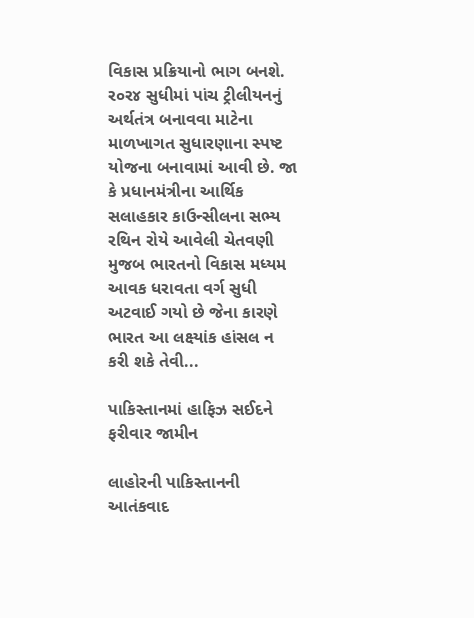વિકાસ પ્રક્રિયાનો ભાગ બનશે. ર૦ર૪ સુધીમાં પાંચ ટ્રીલીયનનું અર્થતંત્ર બનાવવા માટેના માળખાગત સુધારણાના સ્પષ્ટ યોજના બનાવામાં આવી છે. જા કે પ્રધાનમંત્રીના આર્થિક સલાહકાર કાઉન્સીલના સભ્ય રથિન રોયે આવેલી ચેતવણી મુજબ ભારતનો વિકાસ મધ્યમ આવક ધરાવતા વર્ગ સુધી અટવાઈ ગયો છે જેના કારણે ભારત આ લક્ષ્યાંક હાંસલ ન કરી શકે તેવી...

પાકિસ્તાનમાં હાફિઝ સઈદને ફરીવાર જામીન

લાહોરની પાકિસ્તાનની આતંકવાદ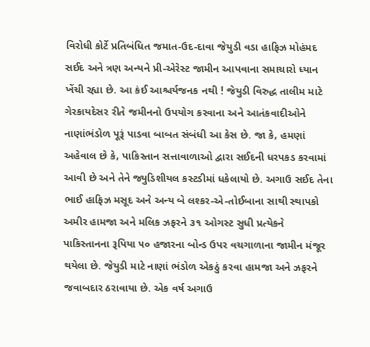વિરોધી કોર્ટે પ્રતિબંધિત જમાત-ઉદ-દાવા જેયુડી વડા હાફિઝ મોહંમદ સઈદ અને ત્રણ અન્યને પ્રી-એરેસ્ટ જામીન આપવાના સમાચારો ધ્યાન ખેંચી રહ્યા છે. આ કંઈ આશ્ચર્યજનક નથી ! જેયુડી વિરુદ્ધ તાલીમ માટે ગેરકાયદેસર રીતે જમીનનો ઉપયોગ કરવાના અને આતંકવાદીઓને નાણાંભંડોળ પૂરૂં પાડવા બાબત સંબંધી આ કેસ છે. જા કે, હમણાં અહેવાલ છે કે, પાકિસ્તાન સત્તાવાળાઓ દ્વારા સઈદની ધરપકડ કરવામાં આવી છે અને તેને જ્યુડિશીયલ કસ્ટડીમાં ધકેલાયો છે. અગાઉ સઈદ તેના ભાઈ હાફિઝ મસૂદ અને અન્ય બે લશ્કર-એ-તોઈબાના સાથી સ્થાપકો અમીર હામજા અને મલિક ઝફરને ૩૧ ઓગસ્ટ સુધી પ્રત્યેકને પાકિસ્તાનના રૂપિયા ૫૦ હજારના બોન્ડ ઉપર વચગાળાના જામીન મંજૂર થયેલા છે. જેયુડી માટે નાણાં ભંડોળ એકઠું કરવા હામજા અને ઝફરને જવાબદાર ઠરાવાયા છે. એક વર્ષ અગાઉ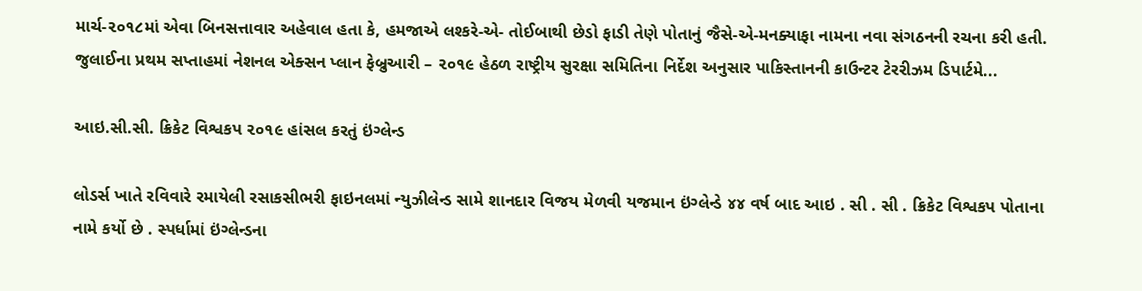માર્ચ-૨૦૧૮માં એવા બિનસત્તાવાર અહેવાલ હતા કે, હમજાએ લશ્કરે-એ- તોઈબાથી છેડો ફાડી તેણે પોતાનું જૈસે-એ-મનક્યાફા નામના નવા સંગઠનની રચના કરી હતી. જુલાઈના પ્રથમ સપ્તાહમાં નેશનલ એક્સન પ્લાન ફેબ્રુઆરી – ૨૦૧૯ હેઠળ રાષ્ટ્રીય સુરક્ષા સમિતિના નિર્દેશ અનુસાર પાકિસ્તાનની કાઉન્ટર ટેરરીઝમ ડિપાર્ટમે...

આઇ.સી.સી. ક્રિકેટ વિશ્વકપ ૨૦૧૯ હાંસલ કરતું ઇંગ્લેન્ડ

લોડર્સ ખાતે રવિવારે રમાયેલી રસાકસીભરી ફાઇનલમાં ન્યુઝીલેન્ડ સામે શાનદાર વિજય મેળવી યજમાન ઇંગ્લેન્ડે ૪૪ વર્ષ બાદ આઇ . સી . સી . ક્રિકેટ વિશ્વકપ પોતાના નામે કર્યો છે . સ્પર્ધામાં ઇંગ્લેન્ડના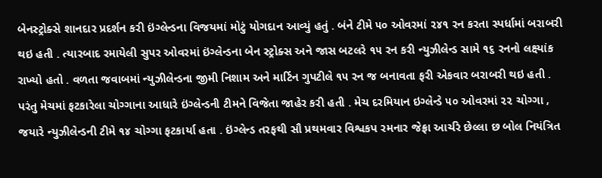બેનસ્ટ્રોક્સે શાનદાર પ્રદર્શન કરી ઇંગ્લેન્ડના વિજયમાં મોટું યોગદાન આવ્યું હતું . બંને ટીમે ૫૦ ઓવરમાં ૨૪૧ રન કરતા સ્પર્ધામાં બરાબરી થઇ હતી . ત્યારબાદ રમાયેલી સુપર ઓવરમાં ઇંગ્લેન્ડના બેન સ્ટ્રોક્સ અને જાસ બટલરે ૧૫ રન કરી ન્યુઝીલેન્ડ સામે ૧૬ રનનો લક્ષ્યાંક રાખ્યો હતો . વળતા જવાબમાં ન્યુઝીલેન્ડના જીમી નિશામ અને માર્ટિન ગુપટીલે ૧૫ રન જ બનાવતા ફરી એકવાર બરાબરી થઇ હતી . પરંતુ મેચમાં ફટકારેલા ચોગ્ગાના આધારે ઇંગ્લેન્ડની ટીમને વિજેતા જાહેર કરી હતી . મેચ દરમિયાન ઇગ્લેન્ડે ૫૦ ઓવરમાં ૨૨ ચોગ્ગા , જયારે ન્યુઝીલેન્ડની ટીમે ૧૪ ચોગ્ગા ફટકાર્યા હતા . ઇંગ્લેન્ડ તરફથી સૌ પ્રથમવાર વિશ્વકપ રમનાર જેફ્રા આર્ચરે છેલ્લા છ બોલ નિયંત્રિત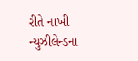રીતે નાખી ન્યુઝીલેન્ડના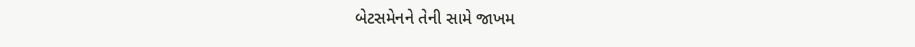બેટસમેનને તેની સામે જાખમ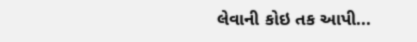લેવાની કોઇ તક આપી...